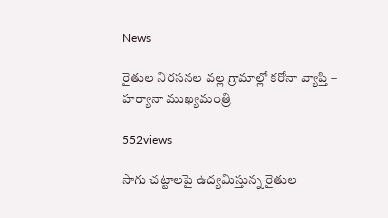News

రైతుల నిరసనల వల్ల గ్రామాల్లో కరోనా వ్యాప్తి – హర్యానా ముఖ్యమంత్రి

552views

సాగు చట్టాలపై ఉద్యమిస్తున్న రైతుల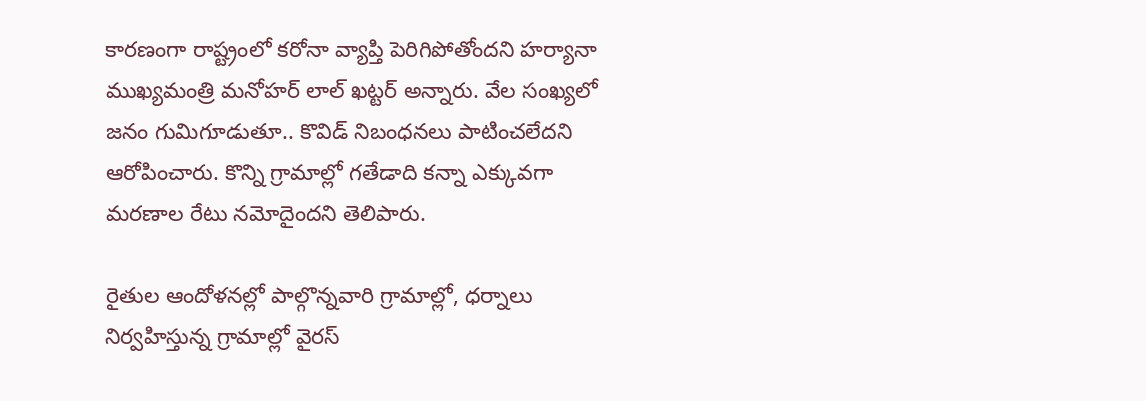కారణంగా రాష్ట్రంలో కరోనా వ్యాప్తి పెరిగిపోతోందని హర్యానా ముఖ్యమంత్రి మనోహర్ లాల్ ఖట్టర్ అన్నారు. వేల సంఖ్యలో జనం గుమిగూడుతూ.. కొవిడ్ నిబంధనలు పాటించలేదని ఆరోపించారు. కొన్ని గ్రామాల్లో గతేడాది కన్నా ఎక్కువగా మరణాల రేటు నమోదైందని తెలిపారు.

రైతుల ఆందోళనల్లో పాల్గొన్నవారి గ్రామాల్లో, ధర్నాలు నిర్వహిస్తున్న గ్రామాల్లో వైరస్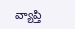వ్యాప్తి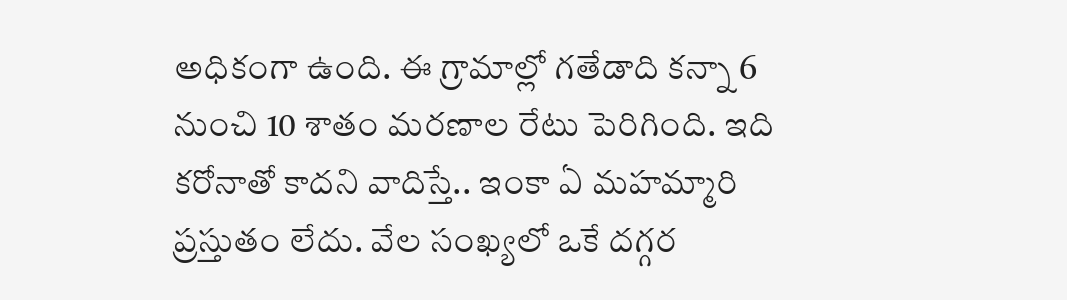అధికంగా ఉంది. ఈ గ్రామాల్లో గతేడాది కన్నా 6 నుంచి 10 శాతం మరణాల రేటు పెరిగింది. ఇది కరోనాతో కాదని వాదిస్తే.. ఇంకా ఏ మహమ్మారి ప్రస్తుతం లేదు. వేల సంఖ్యలో ఒకే దగ్గర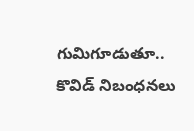గుమిగూడుతూ.. కొవిడ్ నిబంధనలు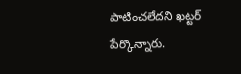పాటించలేదని ఖట్టర్ పేర్కొన్నారు.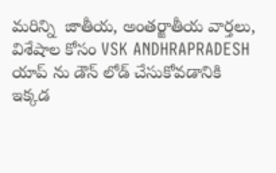మరిన్ని  జాతీయ, అంతర్జాతీయ వార్తలు, విశేషాల కోసం VSK ANDHRAPRADESH యాప్ ను డౌన్ లోడ్ చేసుకోవడానికి ఇక్కడ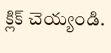క్లిక్ చెయ్యండి.